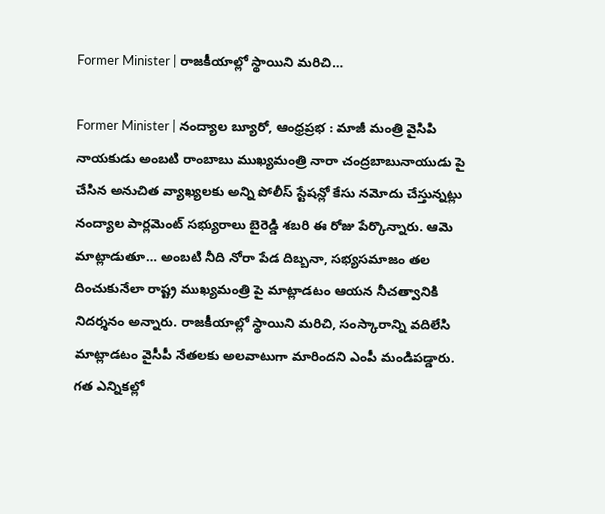Former Minister | రాజకీయాల్లో స్థాయిని మరిచి…

Former Minister | నంద్యాల బ్యూరో, ఆంధ్రప్రభ : మాజీ మంత్రి వైసిపి నాయకుడు అంబటి రాంబాబు ముఖ్యమంత్రి నారా చంద్రబాబునాయుడు పై చేసిన అనుచిత వ్యాఖ్యలకు అన్ని పోలీస్ స్టేషన్లో కేసు నమోదు చేస్తున్నట్లు నంద్యాల పార్లమెంట్ సభ్యురాలు బైరెడ్డి శబరి ఈ రోజు పేర్కొన్నారు. ఆమె మాట్లాడుతూ… అంబటి నీది నోరా పేడ దిబ్బనా, సభ్యసమాజం తల దించుకునేలా రాష్ట్ర ముఖ్యమంత్రి పై మాట్లాడటం ఆయన నీచత్వానికి నిదర్శనం అన్నారు. రాజకీయాల్లో స్థాయిని మరిచి, సంస్కారాన్ని వదిలేసి మాట్లాడటం వైసీపీ నేతలకు అలవాటుగా మారిందని ఎంపీ మండిపడ్డారు.
గత ఎన్నికల్లో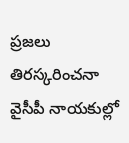ప్రజలు తిరస్కరించనా వైసీపీ నాయకుల్లో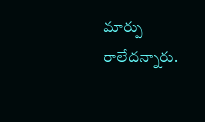మార్పు రాలేదన్నారు.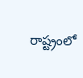రాష్ట్రంలో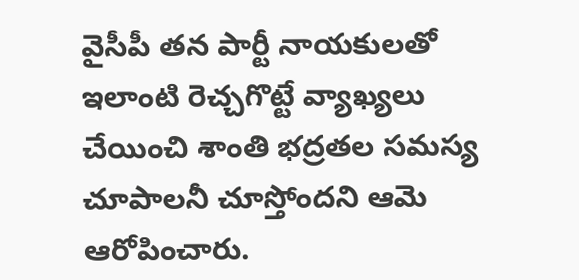వైసీపీ తన పార్టీ నాయకులతో ఇలాంటి రెచ్చగొట్టే వ్యాఖ్యలు చేయించి శాంతి భద్రతల సమస్య చూపాలనీ చూస్తోందని ఆమె ఆరోపించారు.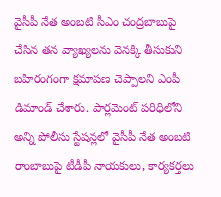వైసీపీ నేత అంబటి సీఎం చంద్రబాబుపై చేసిన తన వ్యాఖ్యలను వెనక్కి తీసుకుని బహిరంగంగా క్షమాపణ చెప్పాలని ఎంపీ డిమాండ్ చేశారు. పార్లమెంట్ పరిధిలోని అన్ని పోలీసు స్టేషన్లలో వైసీపీ నేత అంబటి రాంబాబుపై టీడీపీ నాయకులు, కార్యకర్తలు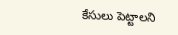కేసులు పెట్టాలని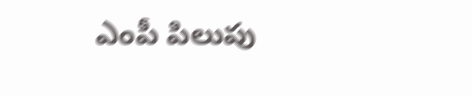ఎంపీ పిలుపు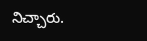నిచ్చారు.